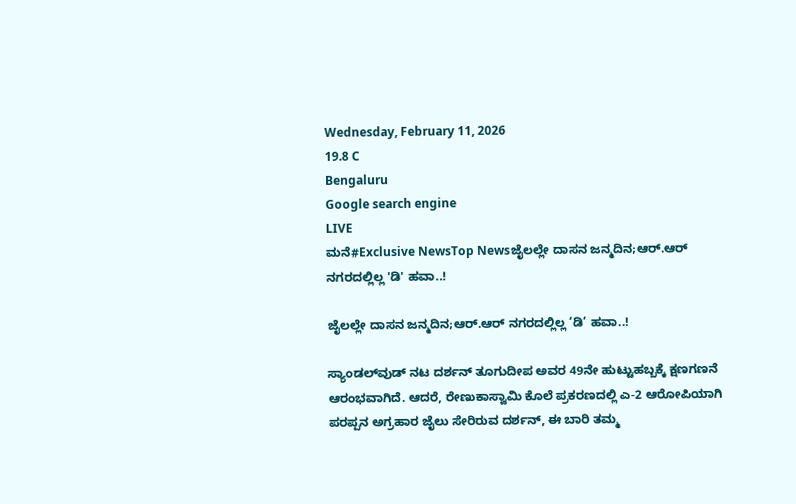Wednesday, February 11, 2026
19.8 C
Bengaluru
Google search engine
LIVE
ಮನೆ#Exclusive NewsTop Newsಜೈಲಲ್ಲೇ ದಾಸನ ಜನ್ಮದಿನ;ಆರ್.ಆರ್ ನಗರದಲ್ಲಿಲ್ಲ 'ಡಿ' ಹವಾ..!

ಜೈಲಲ್ಲೇ ದಾಸನ ಜನ್ಮದಿನ;ಆರ್.ಆರ್ ನಗರದಲ್ಲಿಲ್ಲ ‘ಡಿ’ ಹವಾ..!

ಸ್ಯಾಂಡಲ್‌ವುಡ್ ನಟ ದರ್ಶನ್ ತೂಗುದೀಪ ಅವರ 49ನೇ ಹುಟ್ಟುಹಬ್ಬಕ್ಕೆ ಕ್ಷಣಗಣನೆ ಆರಂಭವಾಗಿದೆ. ಆದರೆ, ರೇಣುಕಾಸ್ವಾಮಿ ಕೊಲೆ ಪ್ರಕರಣದಲ್ಲಿ ಎ-2 ಆರೋಪಿಯಾಗಿ ಪರಪ್ಪನ ಅಗ್ರಹಾರ ಜೈಲು ಸೇರಿರುವ ದರ್ಶನ್, ಈ ಬಾರಿ ತಮ್ಮ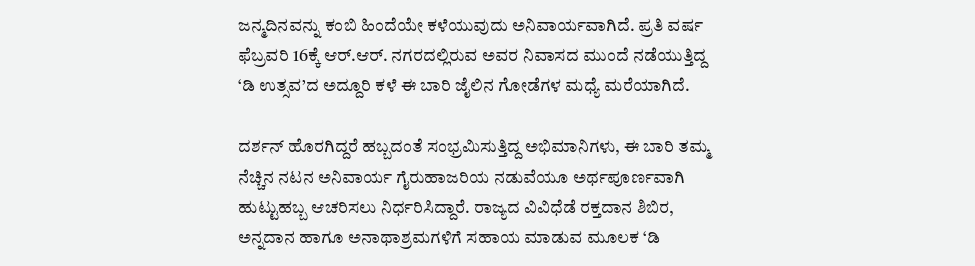ಜನ್ಮದಿನವನ್ನು ಕಂಬಿ ಹಿಂದೆಯೇ ಕಳೆಯುವುದು ಅನಿವಾರ್ಯವಾಗಿದೆ. ಪ್ರತಿ ವರ್ಷ ಫೆಬ್ರವರಿ 16ಕ್ಕೆ ಆರ್.ಆರ್. ನಗರದಲ್ಲಿರುವ ಅವರ ನಿವಾಸದ ಮುಂದೆ ನಡೆಯುತ್ತಿದ್ದ ‘ಡಿ ಉತ್ಸವ’ದ ಅದ್ದೂರಿ ಕಳೆ ಈ ಬಾರಿ ಜೈಲಿನ ಗೋಡೆಗಳ ಮಧ್ಯೆ ಮರೆಯಾಗಿದೆ.

ದರ್ಶನ್ ಹೊರಗಿದ್ದರೆ ಹಬ್ಬದಂತೆ ಸಂಭ್ರಮಿಸುತ್ತಿದ್ದ ಅಭಿಮಾನಿಗಳು, ಈ ಬಾರಿ ತಮ್ಮ ನೆಚ್ಚಿನ ನಟನ ಅನಿವಾರ್ಯ ಗೈರುಹಾಜರಿಯ ನಡುವೆಯೂ ಅರ್ಥಪೂರ್ಣವಾಗಿ ಹುಟ್ಟುಹಬ್ಬ ಆಚರಿಸಲು ನಿರ್ಧರಿಸಿದ್ದಾರೆ. ರಾಜ್ಯದ ವಿವಿಧೆಡೆ ರಕ್ತದಾನ ಶಿಬಿರ, ಅನ್ನದಾನ ಹಾಗೂ ಅನಾಥಾಶ್ರಮಗಳಿಗೆ ಸಹಾಯ ಮಾಡುವ ಮೂಲಕ ‘ಡಿ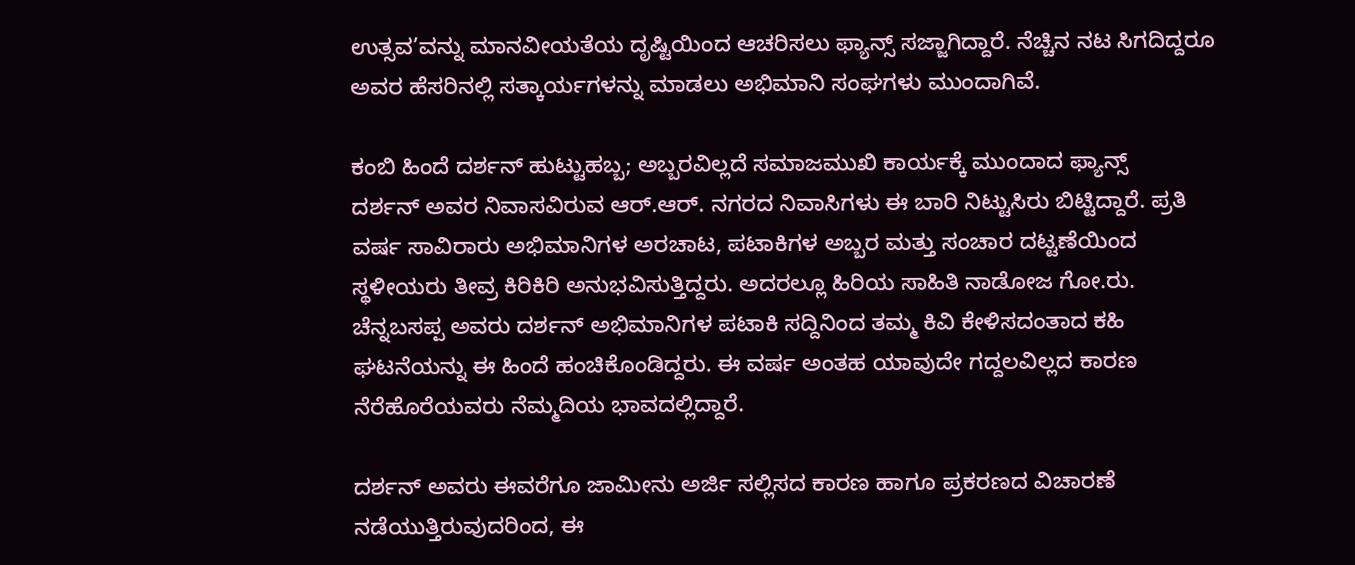ಉತ್ಸವ’ವನ್ನು ಮಾನವೀಯತೆಯ ದೃಷ್ಟಿಯಿಂದ ಆಚರಿಸಲು ಫ್ಯಾನ್ಸ್ ಸಜ್ಜಾಗಿದ್ದಾರೆ. ನೆಚ್ಚಿನ ನಟ ಸಿಗದಿದ್ದರೂ ಅವರ ಹೆಸರಿನಲ್ಲಿ ಸತ್ಕಾರ್ಯಗಳನ್ನು ಮಾಡಲು ಅಭಿಮಾನಿ ಸಂಘಗಳು ಮುಂದಾಗಿವೆ.

ಕಂಬಿ ಹಿಂದೆ ದರ್ಶನ್ ಹುಟ್ಟುಹಬ್ಬ; ಅಬ್ಬರವಿಲ್ಲದೆ ಸಮಾಜಮುಖಿ ಕಾರ್ಯಕ್ಕೆ ಮುಂದಾದ ಫ್ಯಾನ್ಸ್
ದರ್ಶನ್ ಅವರ ನಿವಾಸವಿರುವ ಆರ್.ಆರ್. ನಗರದ ನಿವಾಸಿಗಳು ಈ ಬಾರಿ ನಿಟ್ಟುಸಿರು ಬಿಟ್ಟಿದ್ದಾರೆ. ಪ್ರತಿ ವರ್ಷ ಸಾವಿರಾರು ಅಭಿಮಾನಿಗಳ ಅರಚಾಟ, ಪಟಾಕಿಗಳ ಅಬ್ಬರ ಮತ್ತು ಸಂಚಾರ ದಟ್ಟಣೆಯಿಂದ ಸ್ಥಳೀಯರು ತೀವ್ರ ಕಿರಿಕಿರಿ ಅನುಭವಿಸುತ್ತಿದ್ದರು. ಅದರಲ್ಲೂ ಹಿರಿಯ ಸಾಹಿತಿ ನಾಡೋಜ ಗೋ.ರು. ಚೆನ್ನಬಸಪ್ಪ ಅವರು ದರ್ಶನ್ ಅಭಿಮಾನಿಗಳ ಪಟಾಕಿ ಸದ್ದಿನಿಂದ ತಮ್ಮ ಕಿವಿ ಕೇಳಿಸದಂತಾದ ಕಹಿ ಘಟನೆಯನ್ನು ಈ ಹಿಂದೆ ಹಂಚಿಕೊಂಡಿದ್ದರು. ಈ ವರ್ಷ ಅಂತಹ ಯಾವುದೇ ಗದ್ದಲವಿಲ್ಲದ ಕಾರಣ ನೆರೆಹೊರೆಯವರು ನೆಮ್ಮದಿಯ ಭಾವದಲ್ಲಿದ್ದಾರೆ.

ದರ್ಶನ್ ಅವರು ಈವರೆಗೂ ಜಾಮೀನು ಅರ್ಜಿ ಸಲ್ಲಿಸದ ಕಾರಣ ಹಾಗೂ ಪ್ರಕರಣದ ವಿಚಾರಣೆ ನಡೆಯುತ್ತಿರುವುದರಿಂದ, ಈ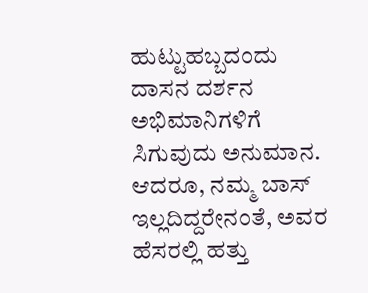ಹುಟ್ಟುಹಬ್ಬದಂದು ದಾಸನ ದರ್ಶನ ಅಭಿಮಾನಿಗಳಿಗೆ ಸಿಗುವುದು ಅನುಮಾನ. ಆದರೂ, ನಮ್ಮ ಬಾಸ್ ಇಲ್ಲದಿದ್ದರೇನಂತೆ, ಅವರ ಹೆಸರಲ್ಲಿ ಹತ್ತು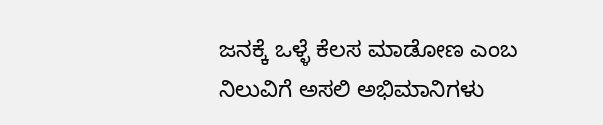ಜನಕ್ಕೆ ಒಳ್ಳೆ ಕೆಲಸ ಮಾಡೋಣ ಎಂಬ ನಿಲುವಿಗೆ ಅಸಲಿ ಅಭಿಮಾನಿಗಳು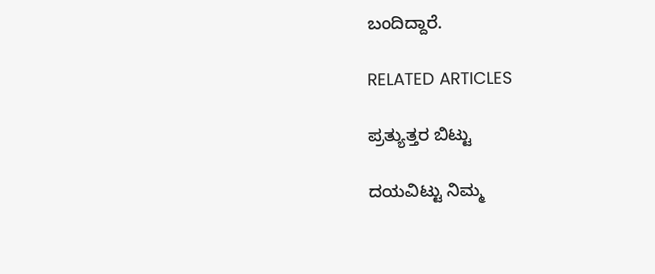ಬಂದಿದ್ದಾರೆ.

RELATED ARTICLES

ಪ್ರತ್ಯುತ್ತರ ಬಿಟ್ಟು

ದಯವಿಟ್ಟು ನಿಮ್ಮ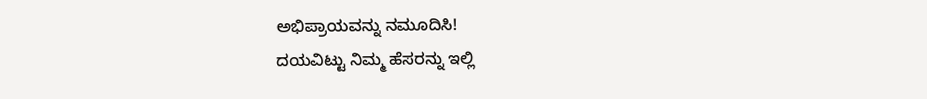ಅಭಿಪ್ರಾಯವನ್ನು ನಮೂದಿಸಿ!
ದಯವಿಟ್ಟು ನಿಮ್ಮ ಹೆಸರನ್ನು ಇಲ್ಲಿ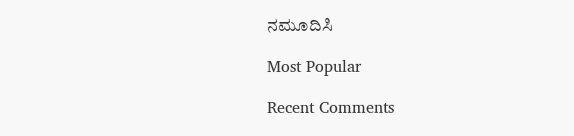ನಮೂದಿಸಿ

Most Popular

Recent Comments